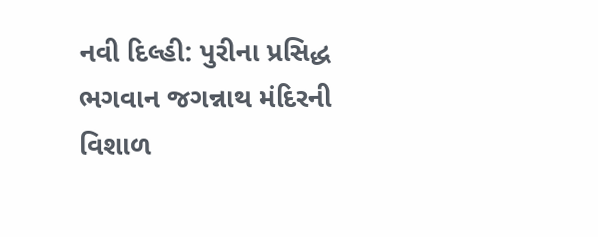નવી દિલ્હી: પુરીના પ્રસિદ્ધ ભગવાન જગન્નાથ મંદિરની વિશાળ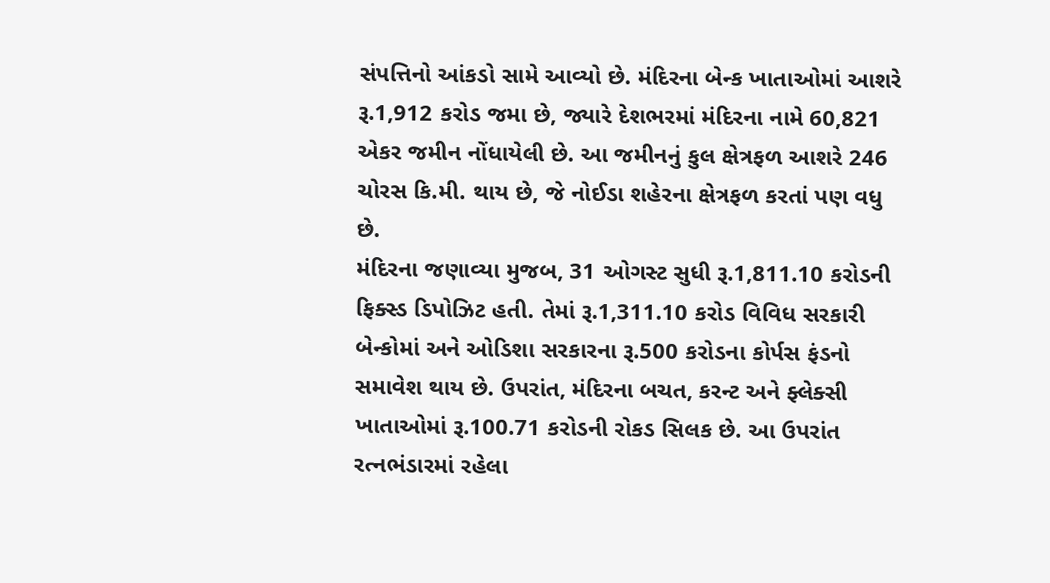સંપત્તિનો આંકડો સામે આવ્યો છે. મંદિરના બેન્ક ખાતાઓમાં આશરે રૂ.1,912 કરોડ જમા છે, જ્યારે દેશભરમાં મંદિરના નામે 60,821 એકર જમીન નોંધાયેલી છે. આ જમીનનું કુલ ક્ષેત્રફળ આશરે 246 ચોરસ કિ.મી. થાય છે, જે નોઈડા શહેરના ક્ષેત્રફળ કરતાં પણ વધુ છે.
મંદિરના જણાવ્યા મુજબ, 31 ઓગસ્ટ સુધી રૂ.1,811.10 કરોડની ફિક્સ્ડ ડિપોઝિટ હતી. તેમાં રૂ.1,311.10 કરોડ વિવિધ સરકારી બેન્કોમાં અને ઓડિશા સરકારના રૂ.500 કરોડના કોર્પસ ફંડનો સમાવેશ થાય છે. ઉપરાંત, મંદિરના બચત, કરન્ટ અને ફ્લેક્સી ખાતાઓમાં રૂ.100.71 કરોડની રોકડ સિલક છે. આ ઉપરાંત રત્નભંડારમાં રહેલા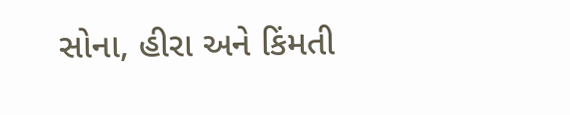સોના, હીરા અને કિંમતી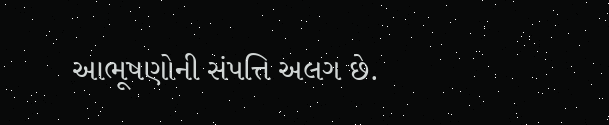આભૂષણોની સંપત્તિ અલગ છે.